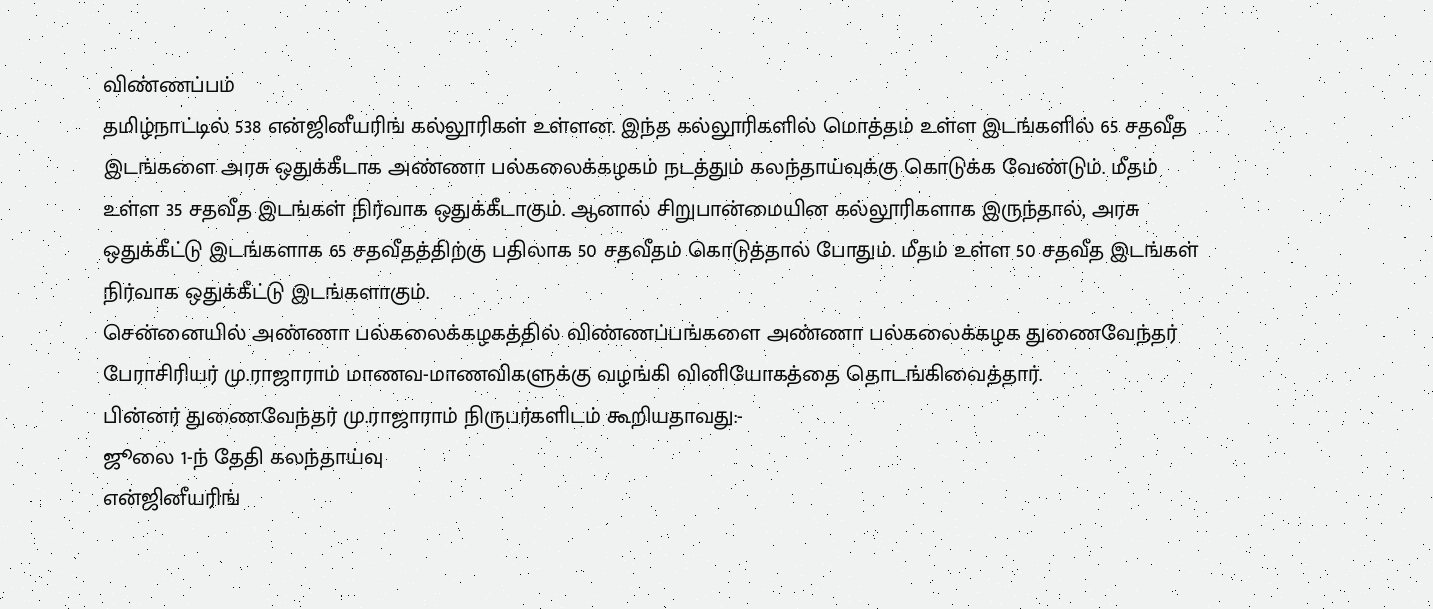விண்ணப்பம்
தமிழ்நாட்டில் 538 என்ஜினீயரிங் கல்லூரிகள் உள்ளன. இந்த கல்லூரிகளில் மொத்தம் உள்ள இடங்களில் 65 சதவீத இடங்களை அரசு ஒதுக்கீடாக அண்ணா பல்கலைக்கழகம் நடத்தும் கலந்தாய்வுக்கு கொடுக்க வேண்டும். மீதம் உள்ள 35 சதவீத இடங்கள் நிர்வாக ஒதுக்கீடாகும். ஆனால் சிறுபான்மையின கல்லூரிகளாக இருந்தால், அரசு ஒதுக்கீட்டு இடங்களாக 65 சதவீதத்திற்கு பதிலாக 50 சதவீதம் கொடுத்தால் போதும். மீதம் உள்ள 50 சதவீத இடங்கள் நிர்வாக ஒதுக்கீட்டு இடங்களாகும்.
சென்னையில் அண்ணா பல்கலைக்கழகத்தில் விண்ணப்பங்களை அண்ணா பல்கலைக்கழக துணைவேந்தர் பேராசிரியர் மு.ராஜாராம் மாணவ-மாணவிகளுக்கு வழங்கி வினியோகத்தை தொடங்கிவைத்தார்.
பின்னர் துணைவேந்தர் மு.ராஜாராம் நிருபர்களிடம் கூறியதாவது:-
ஜூலை 1-ந் தேதி கலந்தாய்வு
என்ஜினீயரிங்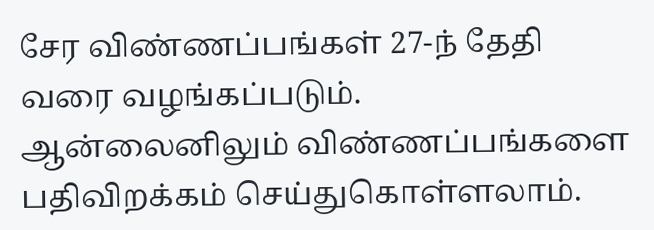சேர விண்ணப்பங்கள் 27-ந் தேதி வரை வழங்கப்படும். ஆன்லைனிலும் விண்ணப்பங்களை பதிவிறக்கம் செய்துகொள்ளலாம்.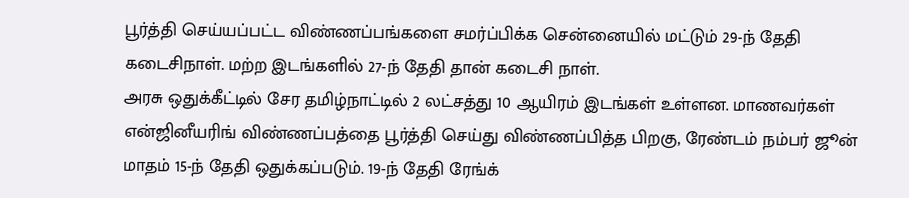பூர்த்தி செய்யப்பட்ட விண்ணப்பங்களை சமர்ப்பிக்க சென்னையில் மட்டும் 29-ந் தேதி கடைசிநாள். மற்ற இடங்களில் 27-ந் தேதி தான் கடைசி நாள்.
அரசு ஒதுக்கீட்டில் சேர தமிழ்நாட்டில் 2 லட்சத்து 10 ஆயிரம் இடங்கள் உள்ளன. மாணவர்கள் என்ஜினீயரிங் விண்ணப்பத்தை பூர்த்தி செய்து விண்ணப்பித்த பிறகு, ரேண்டம் நம்பர் ஜூன் மாதம் 15-ந் தேதி ஒதுக்கப்படும். 19-ந் தேதி ரேங்க்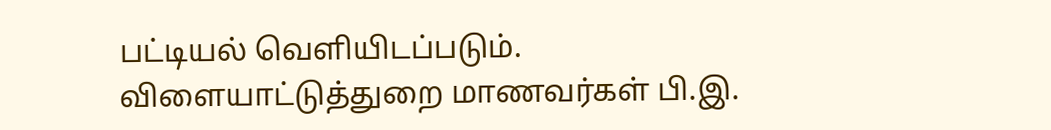பட்டியல் வெளியிடப்படும்.
விளையாட்டுத்துறை மாணவர்கள் பி.இ.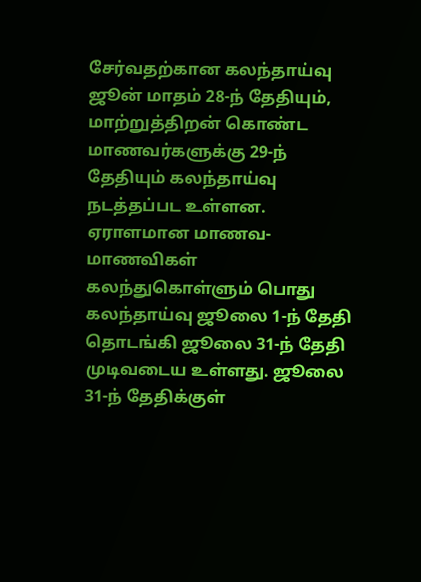சேர்வதற்கான கலந்தாய்வு ஜூன் மாதம் 28-ந் தேதியும், மாற்றுத்திறன் கொண்ட மாணவர்களுக்கு 29-ந் தேதியும் கலந்தாய்வு நடத்தப்பட உள்ளன.
ஏராளமான மாணவ-மாணவிகள் கலந்துகொள்ளும் பொது கலந்தாய்வு ஜூலை 1-ந் தேதி தொடங்கி ஜூலை 31-ந் தேதி முடிவடைய உள்ளது. ஜூலை 31-ந் தேதிக்குள்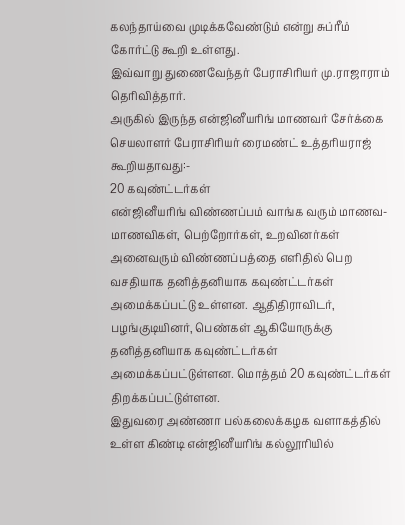கலந்தாய்வை முடிக்கவேண்டும் என்று சுப்ரீம் கோர்ட்டு கூறி உள்ளது.
இவ்வாறு துணைவேந்தர் பேராசிரியர் மு.ராஜாராம் தெரிவித்தார்.
அருகில் இருந்த என்ஜினீயரிங் மாணவர் சேர்க்கை செயலாளர் பேராசிரியர் ரைமண்ட் உத்தரியராஜ் கூறியதாவது:-
20 கவுண்ட்டர்கள்
என்ஜினீயரிங் விண்ணப்பம் வாங்க வரும் மாணவ-மாணவிகள், பெற்றோர்கள், உறவினர்கள் அனைவரும் விண்ணப்பத்தை எளிதில் பெற வசதியாக தனித்தனியாக கவுண்ட்டர்கள் அமைக்கப்பட்டு உள்ளன. ஆதிதிராவிடர், பழங்குடியினர், பெண்கள் ஆகியோருக்கு தனித்தனியாக கவுண்ட்டர்கள் அமைக்கப்பட்டுள்ளன. மொத்தம் 20 கவுண்ட்டர்கள் திறக்கப்பட்டுள்ளன.
இதுவரை அண்ணா பல்கலைக்கழக வளாகத்தில் உள்ள கிண்டி என்ஜினீயரிங் கல்லூரியில்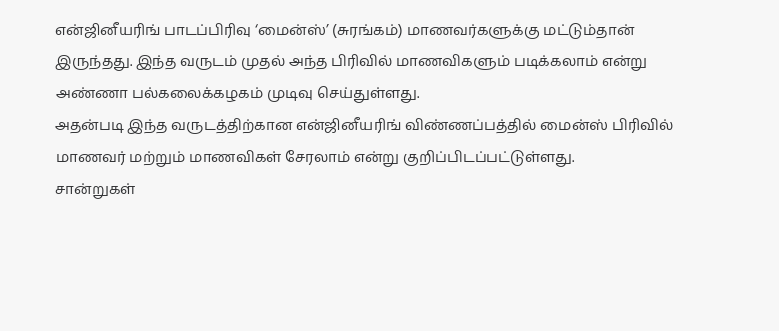என்ஜினீயரிங் பாடப்பிரிவு ‘மைன்ஸ்’ (சுரங்கம்) மாணவர்களுக்கு மட்டும்தான் இருந்தது. இந்த வருடம் முதல் அந்த பிரிவில் மாணவிகளும் படிக்கலாம் என்று அண்ணா பல்கலைக்கழகம் முடிவு செய்துள்ளது.
அதன்படி இந்த வருடத்திற்கான என்ஜினீயரிங் விண்ணப்பத்தில் மைன்ஸ் பிரிவில் மாணவர் மற்றும் மாணவிகள் சேரலாம் என்று குறிப்பிடப்பட்டுள்ளது.
சான்றுகள்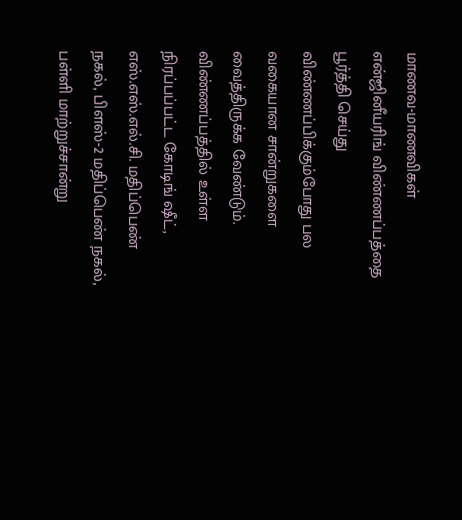மாணவ-மாணவிகள் என்ஜினீயரிங் விண்ணப்பத்தை பூர்த்தி செய்து விண்ணப்பிக்கும்போது பல வகையான சான்றுகளை வைத்திருக்க வேண்டும். விண்ணப்பத்தில் உள்ள நிரப்பப்பட்ட கோடிங் ஷீட், எஸ்.எஸ்.எல்.சி. மதிப்பெண் நகல், பிளஸ்-2 மதிப்பெண் நகல், பள்ளி மாற்றுச்சான்று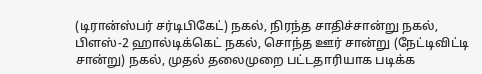(டிரான்ஸ்பர் சர்டிபிகேட்) நகல், நிரந்த சாதிச்சான்று நகல், பிளஸ்-2 ஹால்டிக்கெட் நகல், சொந்த ஊர் சான்று (நேட்டிவிட்டி சான்று) நகல், முதல் தலைமுறை பட்டதாரியாக படிக்க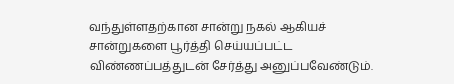வந்துள்ளதற்கான சான்று நகல் ஆகியச் சான்றுகளை பூர்த்தி செய்யப்பட்ட விண்ணப்பத்துடன் சேர்த்து அனுப்பவேண்டும்.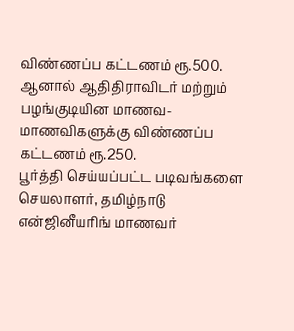விண்ணப்ப கட்டணம் ரூ.500. ஆனால் ஆதிதிராவிடர் மற்றும் பழங்குடியின மாணவ-மாணவிகளுக்கு விண்ணப்ப கட்டணம் ரூ.250.
பூர்த்தி செய்யப்பட்ட படிவங்களை செயலாளர், தமிழ்நாடு என்ஜினீயரிங் மாணவர்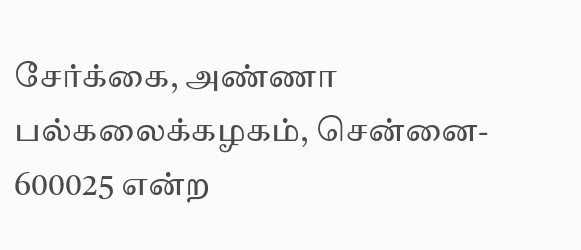சேர்க்கை, அண்ணா பல்கலைக்கழகம், சென்னை- 600025 என்ற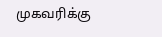முகவரிக்கு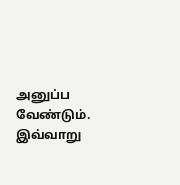அனுப்ப வேண்டும்.
இவ்வாறு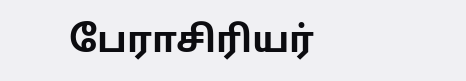பேராசிரியர்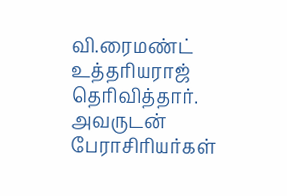வி.ரைமண்ட் உத்தரியராஜ் தெரிவித்தார். அவருடன் பேராசிரியர்கள்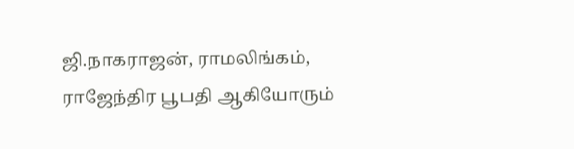ஜி.நாகராஜன், ராமலிங்கம், ராஜேந்திர பூபதி ஆகியோரும்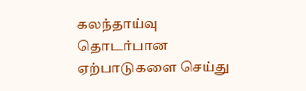கலந்தாய்வு தொடர்பான ஏற்பாடுகளை செய்து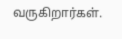வருகிறார்கள்.